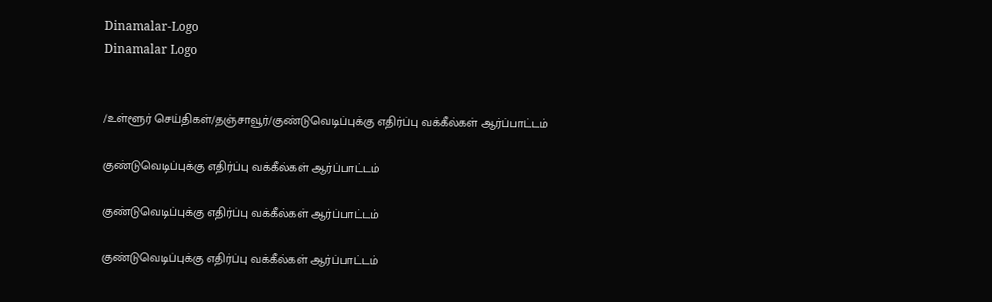Dinamalar-Logo
Dinamalar Logo


/உள்ளூர் செய்திகள்/தஞ்சாவூர்/குண்டுவெடிப்புக்கு எதிர்ப்பு வக்கீல்கள் ஆர்ப்பாட்டம்

குண்டுவெடிப்புக்கு எதிர்ப்பு வக்கீல்கள் ஆர்ப்பாட்டம்

குண்டுவெடிப்புக்கு எதிர்ப்பு வக்கீல்கள் ஆர்ப்பாட்டம்

குண்டுவெடிப்புக்கு எதிர்ப்பு வக்கீல்கள் ஆர்ப்பாட்டம்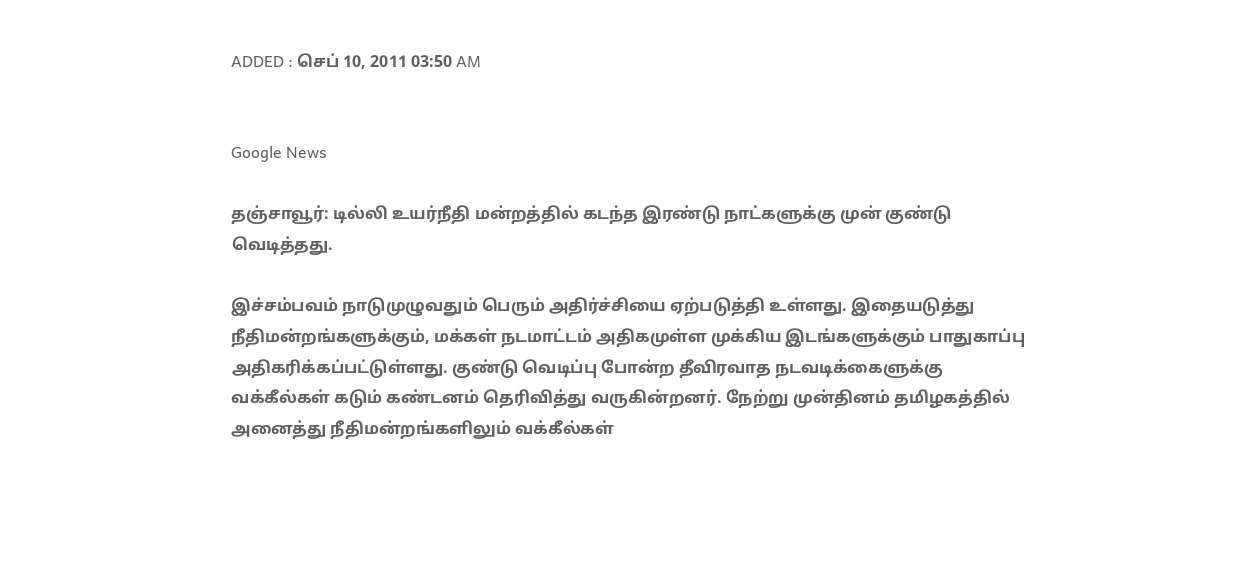ADDED : செப் 10, 2011 03:50 AM


Google News

தஞ்சாவூர்: டில்லி உயர்நீதி மன்றத்தில் கடந்த இரண்டு நாட்களுக்கு முன் குண்டு வெடித்தது.

இச்சம்பவம் நாடுமுழுவதும் பெரும் அதிர்ச்சியை ஏற்படுத்தி உள்ளது. இதையடுத்து நீதிமன்றங்களுக்கும், மக்கள் நடமாட்டம் அதிகமுள்ள முக்கிய இடங்களுக்கும் பாதுகாப்பு அதிகரிக்கப்பட்டுள்ளது. குண்டு வெடிப்பு போன்ற தீவிரவாத நடவடிக்கைளுக்கு வக்கீல்கள் கடும் கண்டனம் தெரிவித்து வருகின்றனர். நேற்று முன்தினம் தமிழகத்தில் அனைத்து நீதிமன்றங்களிலும் வக்கீல்கள்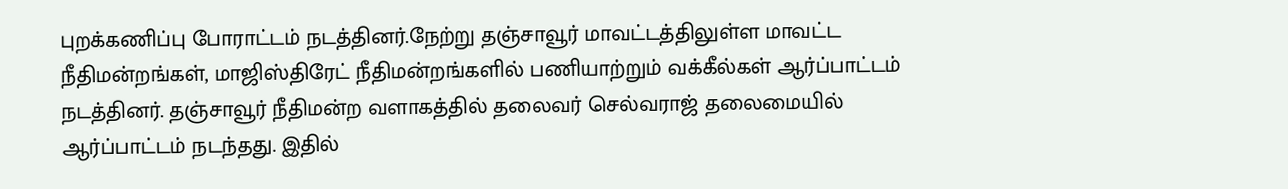புறக்கணிப்பு போராட்டம் நடத்தினர்.நேற்று தஞ்சாவூர் மாவட்டத்திலுள்ள மாவட்ட நீதிமன்றங்கள், மாஜிஸ்திரேட் நீதிமன்றங்களில் பணியாற்றும் வக்கீல்கள் ஆர்ப்பாட்டம் நடத்தினர். தஞ்சாவூர் நீதிமன்ற வளாகத்தில் தலைவர் செல்வராஜ் தலைமையில் ஆர்ப்பாட்டம் நடந்தது. இதில்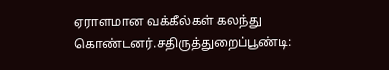ஏராளமான வக்கீல்கள் கலந்து கொண்டனர்.சதிருத்துறைப்பூண்டி: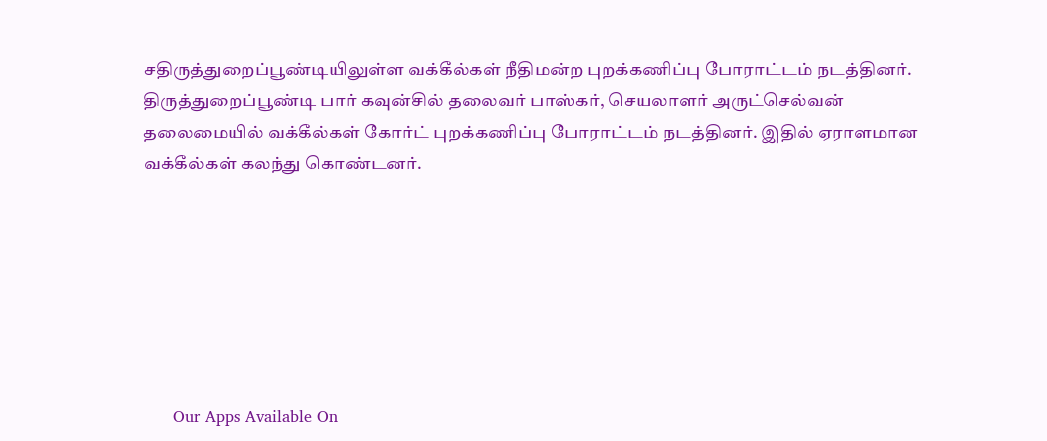சதிருத்துறைப்பூண்டியிலுள்ள வக்கீல்கள் நீதிமன்ற புறக்கணிப்பு போராட்டம் நடத்தினர். திருத்துறைப்பூண்டி பார் கவுன்சில் தலைவர் பாஸ்கர், செயலாளர் அருட்செல்வன் தலைமையில் வக்கீல்கள் கோர்ட் புறக்கணிப்பு போராட்டம் நடத்தினர். இதில் ஏராளமான வக்கீல்கள் கலந்து கொண்டனர்.







      Our Apps Available On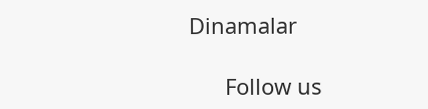Dinamalar

      Follow us